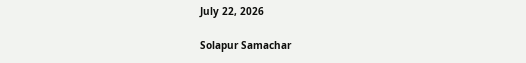July 22, 2026

Solapur Samachar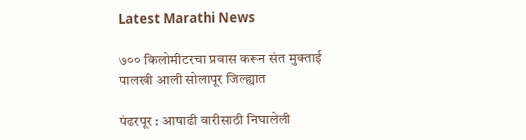Latest Marathi News

७०० किलोमीटरचा प्रवास करून संत मुक्ताई पालखी आली सोलापूर जिल्ह्यात

पंढरपूर : आषाढी वारीसाठी निघालेली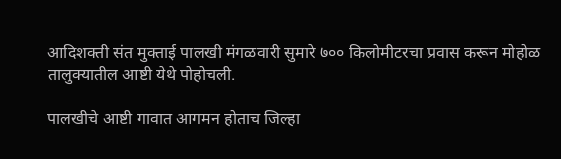आदिशक्ती संत मुक्ताई पालखी मंगळवारी सुमारे ७०० किलोमीटरचा प्रवास करून मोहोळ तालुक्यातील आष्टी येथे पोहोचली.

पालखीचे आष्टी गावात आगमन होताच जिल्हा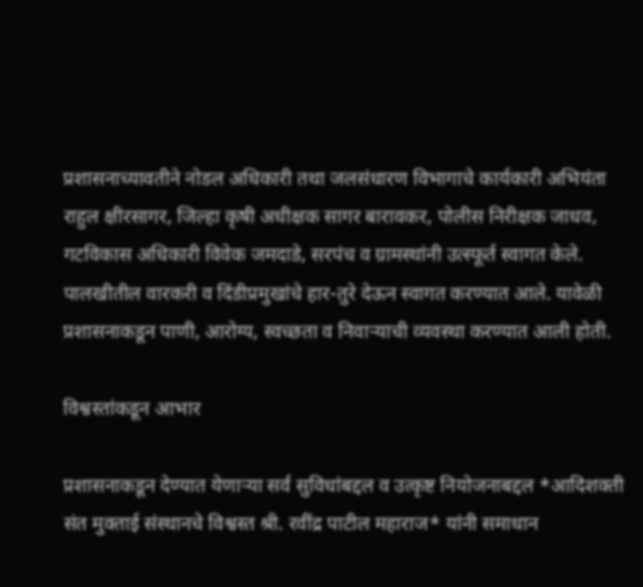प्रशासनाच्यावतीने नोडल अधिकारी तथा जलसंधारण विभागाचे कार्यकारी अभियंता राहुल क्षीरसागर, जिल्हा कृषी अधीक्षक सागर बारावकर, पोलीस निरीक्षक जाधव, गटविकास अधिकारी विवेक जमदाडे, सरपंच व ग्रामस्थांनी उत्स्फूर्त स्वागत केले. पालखीतील वारकरी व दिंडीप्रमुखांचे हार-तुरे देऊन स्वागत करण्यात आले. यावेळी प्रशासनाकडून पाणी, आरोग्य, स्वच्छता व निवाऱ्याची व्यवस्था करण्यात आली होती.

विश्वस्तांकडून आभार

प्रशासनाकडून देण्यात येणाऱ्या सर्व सुविधांबद्दल व उत्कृष्ट नियोजनाबद्दल *आदिशक्ती संत मुक्ताई संस्थानचे विश्वस्त श्री. रवींद्र पाटील महाराज* यांनी समाधान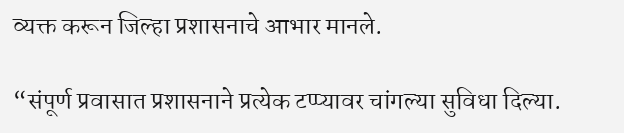व्यक्त करून जिल्हा प्रशासनाचे आभार मानले.

“संपूर्ण प्रवासात प्रशासनाने प्रत्येक टप्प्यावर चांगल्या सुविधा दिल्या.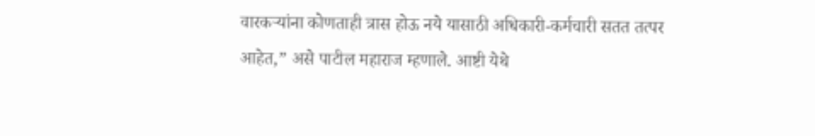वारकऱ्यांना कोणताही त्रास होऊ नये यासाठी अधिकारी-कर्मचारी सतत तत्पर आहेत,” असे पाटील महाराज म्हणाले. आष्टी येथे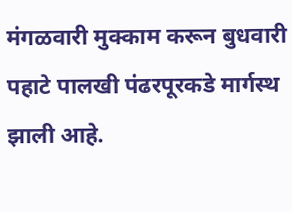मंगळवारी मुक्काम करून बुधवारी पहाटे पालखी पंढरपूरकडे मार्गस्थ झाली आहे.